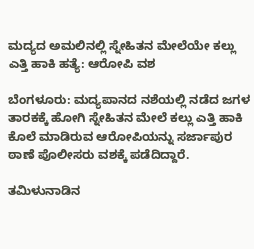ಮದ್ಯದ ಅಮಲಿನಲ್ಲಿ ಸ್ನೇಹಿತನ ಮೇಲೆಯೇ ಕಲ್ಲು ಎತ್ತಿ ಹಾಕಿ ಹತ್ಯೆ: ಆರೋಪಿ ವಶ

ಬೆಂಗಳೂರು: ಮದ್ಯಪಾನದ ನಶೆಯಲ್ಲಿ ನಡೆದ ಜಗಳ ತಾರಕಕ್ಕೆ ಹೋಗಿ ಸ್ನೇಹಿತನ ಮೇಲೆ ಕಲ್ಲು ಎತ್ತಿ ಹಾಕಿ ಕೊಲೆ ಮಾಡಿರುವ ಆರೋಪಿಯನ್ನು ಸರ್ಜಾಪುರ ಠಾಣೆ ಪೊಲೀಸರು ವಶಕ್ಕೆ ಪಡೆದಿದ್ದಾರೆ.

ತಮಿಳುನಾಡಿನ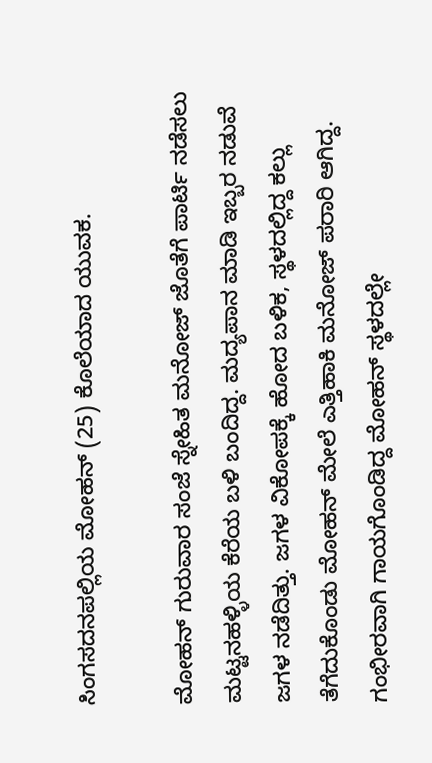ಸಿಂಗಸದನಪಲ್ಲಿಯ ಮೋಹನ್‌ (25) ಕೊಲೆಯಾದ ಯುವಕ.

ಮೋಹನ್‌ ಗುರುವಾರ ಸಂಜೆ ಸ್ನೇಹಿತ ಮನೋಜ್‌ ಜೊತೆಗೆ ಪಾರ್ಟಿ ನಡೆಸಲು ಮಟ್ಟನಹಳ್ಳಿಯ ಕೆರೆಯ ಬಳಿ ಬಂದಿದ್ದ. ಮದ್ಯಪಾನ ಮಾಡಿ ಇಬ್ಬರ ನಡುವೆ ಜಗಳ ನಡೆದಿತ್ತು. ಜಗಳ ವಿಕೋಪಕ್ಕೆ ಹೋದ ಬಳಿಕ, ಸ್ಥಳದಲ್ಲಿದ್ದ ಕಲ್ಲು ತೆಗೆದುಕೊಂಡು ಮೋಹನ್‌ ಮೇಲೆ ಎತ್ತಿಹಾಕಿ ಮನೋಜ್‌ ಪರಾರಿ ಆಗಿದ್ದ. ಗಂಭೀರವಾಗಿ ಗಾಯಗೊಂಡಿದ್ದ ಮೋಹನ್‌ ಸ್ಥಳದಲ್ಲೇ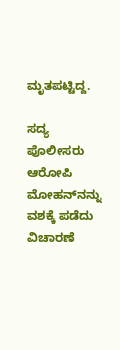ಮೃತಪಟ್ಟಿದ್ದ.

ಸದ್ಯ ಪೊಲೀಸರು ಆರೋಪಿ ಮೋಹನ್‌ನನ್ನು ವಶಕ್ಕೆ ಪಡೆದು ವಿಚಾರಣೆ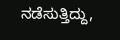ನಡೆಸುತ್ತಿದ್ದು,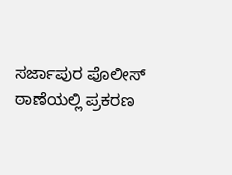ಸರ್ಜಾಪುರ ಪೊಲೀಸ್‌ ಠಾಣೆಯಲ್ಲಿ ಪ್ರಕರಣ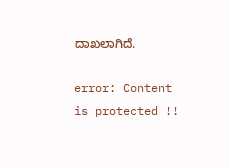ದಾಖಲಾಗಿದೆ.

error: Content is protected !!